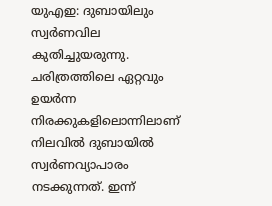യുഎഇ: ദുബായിലും സ്വർണവില കുതിച്ചുയരുന്നു. ചരിത്രത്തിലെ ഏറ്റവും ഉയർന്ന നിരക്കുകളിലൊന്നിലാണ് നിലവിൽ ദുബായിൽ സ്വർണവ്യാപാരം നടക്കുന്നത്. ഇന്ന്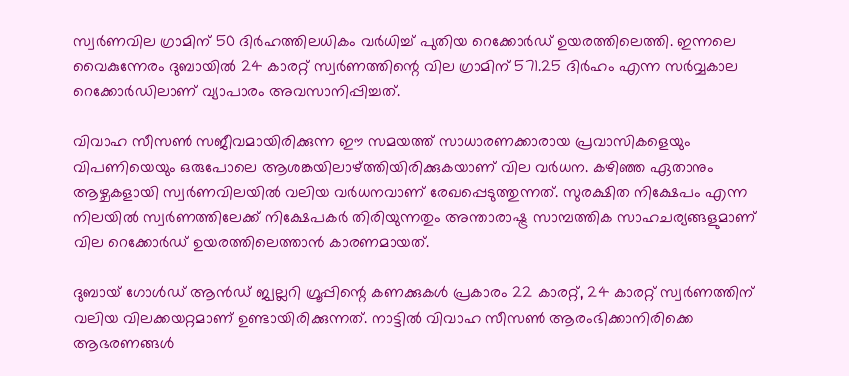സ്വർണവില ഗ്രാമിന് 50 ദിർഹത്തിലധികം വർധിച്ച് പുതിയ റെക്കോർഡ് ഉയരത്തിലെത്തി. ഇന്നലെ വൈകുന്നേരം ദുബായിൽ 24 കാരറ്റ് സ്വർണത്തിന്റെ വില ഗ്രാമിന് 571.25 ദിർഹം എന്ന സർവ്വകാല റെക്കോർഡിലാണ് വ്യാപാരം അവസാനിപ്പിച്ചത്.

വിവാഹ സീസൺ സജീവമായിരിക്കുന്ന ഈ സമയത്ത് സാധാരണക്കാരായ പ്രവാസികളെയും വിപണിയെയും ഒരുപോലെ ആശങ്കയിലാഴ്ത്തിയിരിക്കുകയാണ് വില വർധന. കഴിഞ്ഞ ഏതാനും ആഴ്ചകളായി സ്വർണവിലയിൽ വലിയ വർധനവാണ് രേഖപ്പെടുത്തുന്നത്. സുരക്ഷിത നിക്ഷേപം എന്ന നിലയിൽ സ്വർണത്തിലേക്ക് നിക്ഷേപകർ തിരിയുന്നതും അന്താരാഷ്ട്ര സാമ്പത്തിക സാഹചര്യങ്ങളുമാണ് വില റെക്കോർഡ് ഉയരത്തിലെത്താൻ കാരണമായത്.

ദുബായ് ഗോൾഡ് ആൻഡ് ജ്വല്ലറി ഗ്രൂപ്പിന്റെ കണക്കുകൾ പ്രകാരം 22 കാരറ്റ്, 24 കാരറ്റ് സ്വർണത്തിന് വലിയ വിലക്കയറ്റമാണ് ഉണ്ടായിരിക്കുന്നത്. നാട്ടിൽ വിവാഹ സീസൺ ആരംഭിക്കാനിരിക്കെ ആഭരണങ്ങൾ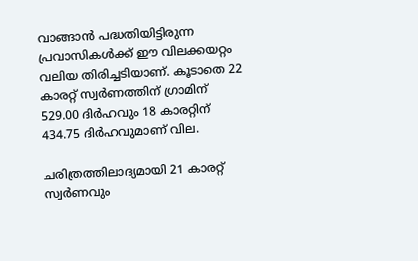വാങ്ങാൻ പദ്ധതിയിട്ടിരുന്ന പ്രവാസികൾക്ക് ഈ വിലക്കയറ്റം വലിയ തിരിച്ചടിയാണ്. കൂടാതെ 22 കാരറ്റ് സ്വർണത്തിന് ഗ്രാമിന് 529.00 ദിർഹവും 18 കാരറ്റിന് 434.75 ദിർഹവുമാണ് വില.

ചരിത്രത്തിലാദ്യമായി 21 കാരറ്റ് സ്വർണവും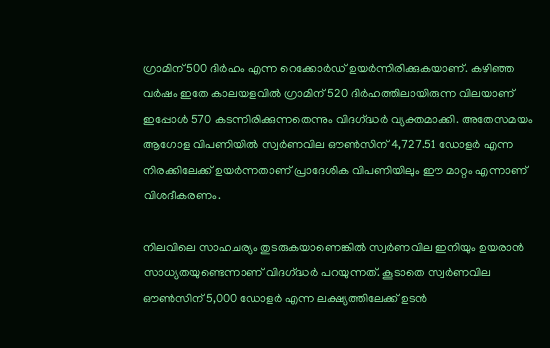ഗ്രാമിന് 500 ദിർഹം എന്ന റെക്കോർഡ് ഉയർന്നിരിക്കുകയാണ്. കഴിഞ്ഞ വർഷം ഇതേ കാലയളവിൽ ഗ്രാമിന് 520 ദിർഹത്തിലായിരുന്ന വിലയാണ് ഇപ്പോൾ 570 കടന്നിരിക്കുന്നതെന്നും വിദഗ്‌ദ്ധർ വ്യക്തമാക്കി. അതേസമയം ആഗോള വിപണിയിൽ സ്വർണവില ഔൺസിന് 4,727.51 ഡോളർ എന്ന നിരക്കിലേക്ക് ഉയർന്നതാണ് പ്രാദേശിക വിപണിയിലും ഈ മാറ്റം എന്നാണ് വിശദീകരണം.

നിലവിലെ സാഹചര്യം തുടരുകയാണെങ്കിൽ സ്വർണവില ഇനിയും ഉയരാൻ സാധ്യതയുണ്ടെന്നാണ് വിദഗ്‌ദ്ധർ പറയുന്നത്. കൂടാതെ സ്വർണവില ഔൺസിന് 5,000 ഡോളർ എന്ന ലക്ഷ്യത്തിലേക്ക് ഉടൻ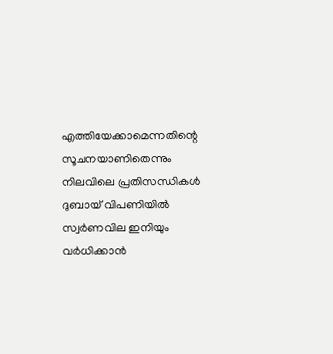എത്തിയേക്കാമെന്നതിന്റെ സൂചനയാണിതെന്നും നിലവിലെ പ്രതിസന്ധികൾ ദുബായ് വിപണിയിൽ സ്വർണവില ഇനിയും വർധിക്കാൻ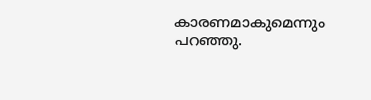കാരണമാകുമെന്നും പറഞ്ഞു.